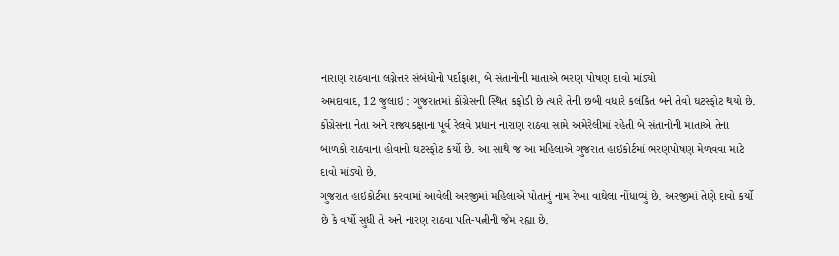નારાણ રાઠવાના લગ્નેત્તર સંબંધોનો પર્દાફાશ, બે સંતાનોની માતાએ ભરણ પોષણ દાવો માંડ્યો
અમદાવાદ, 12 જુલાઇ : ગુજરાતમાં કોંગ્રેસની સ્થિત કફોડી છે ત્યારે તેની છબી વધારે કલંકિત બને તેવો ઘટસ્ફોટ થયો છે. કોંગ્રેસના નેતા અને રાજ્યકક્ષાના પૂર્વ રેલવે પ્રધાન નારાણ રાઠવા સામે અમેરેલીમાં રહેતી બે સંતાનોની માતાએ તેના બાળકો રાઠવાના હોવાનો ઘટસ્ફોટ કર્યો છે. આ સાથે જ આ મહિલાએ ગુજરાત હાઇકોર્ટમાં ભરણપોષણ મેળવવા માટે દાવો માંડ્યો છે.
ગુજરાત હાઇકોર્ટમા કરવામાં આવેલી અરજીમાં મહિલાએ પોતાનું નામ રેખા વાઘેલા નોંધાવ્યું છે. અરજીમાં તેણે દાવો કર્યો છે કે વર્ષો સુધી તે અને નારણ રાઠવા પતિ-પત્નીની જેમ રહ્યા છે.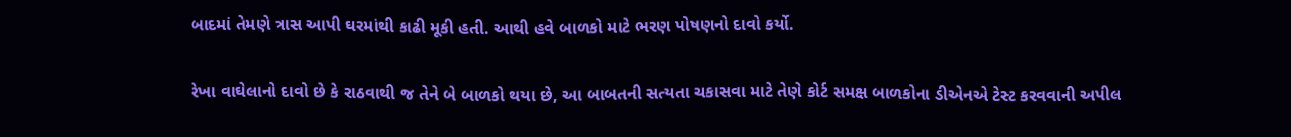બાદમાં તેમણે ત્રાસ આપી ઘરમાંથી કાઢી મૂકી હતી. આથી હવે બાળકો માટે ભરણ પોષણનો દાવો કર્યો.

રેખા વાઘેલાનો દાવો છે કે રાઠવાથી જ તેને બે બાળકો થયા છે, આ બાબતની સત્યતા ચકાસવા માટે તેણે કોર્ટ સમક્ષ બાળકોના ડીએનએ ટેસ્ટ કરવવાની અપીલ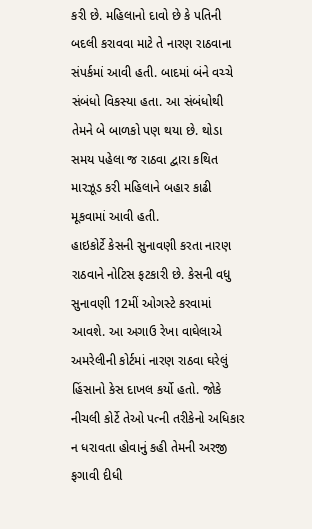કરી છે. મહિલાનો દાવો છે કે પતિની બદલી કરાવવા માટે તે નારણ રાઠવાના સંપર્કમાં આવી હતી. બાદમાં બંને વચ્ચે સંબંધો વિકસ્યા હતા. આ સંબંધોથી તેમને બે બાળકો પણ થયા છે. થોડા સમય પહેલા જ રાઠવા દ્વારા કથિત મારઝૂડ કરી મહિલાને બહાર કાઢી મૂકવામાં આવી હતી.
હાઇકોર્ટે કેસની સુનાવણી કરતા નારણ રાઠવાને નોટિસ ફટકારી છે. કેસની વધુ સુનાવણી 12મીં ઓગસ્ટે કરવામાં આવશે. આ અગાઉ રેખા વાઘેલાએ અમરેલીની કોર્ટમાં નારણ રાઠવા ઘરેલું હિંસાનો કેસ દાખલ કર્યો હતો. જોકે નીચલી કોર્ટે તેઓ પત્ની તરીકેનો અધિકાર ન ધરાવતા હોવાનું કહી તેમની અરજી ફગાવી દીધી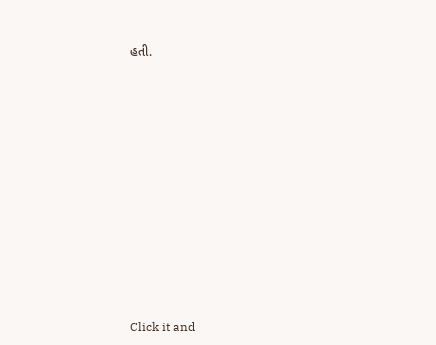હતી.












Click it and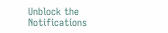Unblock the Notifications